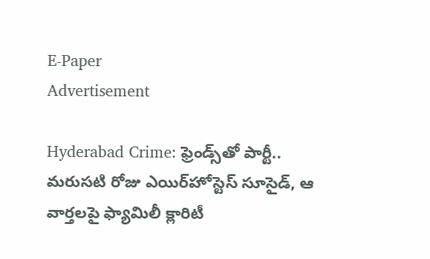E-Paper
Advertisement

Hyderabad Crime: ఫ్రెండ్స్‌తో పార్టీ.. మరుసటి రోజు ఎయిర్‌‌హోస్టెస్‌ సూసైడ్, ఆ వార్తలపై ఫ్యామిలీ క్లారిటీ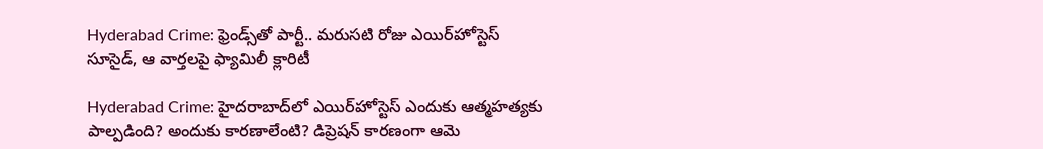Hyderabad Crime: ఫ్రెండ్స్‌తో పార్టీ.. మరుసటి రోజు ఎయిర్‌‌హోస్టెస్‌ సూసైడ్, ఆ వార్తలపై ఫ్యామిలీ క్లారిటీ

Hyderabad Crime: హైదరాబాద్‌లో ఎయిర్‌హోస్టెస్‌ ఎందుకు ఆత్మహత్యకు పాల్పడింది? అందుకు కారణాలేంటి? డిప్రెషన్‌ కారణంగా ఆమె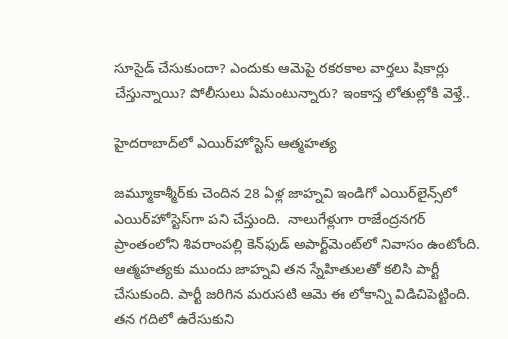సూసైడ్ చేసుకుందా? ఎందుకు ఆమెపై రకరకాల వార్తలు షికార్లు చేస్తున్నాయి? పోలీసులు ఏమంటున్నారు? ఇంకాస్త లోతుల్లోకి వెళ్తే..

హైదరాబాద్‌లో ఎయిర్‌హోస్టెస్‌ ఆత్మహత్య

జ‌మ్మూకాశ్మీర్‌కు చెందిన 28 ఏళ్ల జాహ్న‌వి ఇండిగో ఎయిర్‌లైన్స్‌లో ఎయిర్‌హోస్టెస్‌గా ప‌ని చేస్తుంది.  నాలుగేళ్లుగా రాజేంద్ర‌న‌గ‌ర్‌ ప్రాంతంలోని శివరాంపల్లి కెన్‌ఫుడ్‌ అపార్ట్‌మెంట్‌లో నివాసం ఉంటోంది. ఆత్మహత్యకు ముందు జాహ్నవి త‌న స్నేహితుల‌తో క‌లిసి పార్టీ చేసుకుంది. పార్టీ జరిగిన మరుసటి ఆమె ఈ లోకాన్ని విడిచిపెట్టింది. త‌న గ‌దిలో ఉరేసుకుని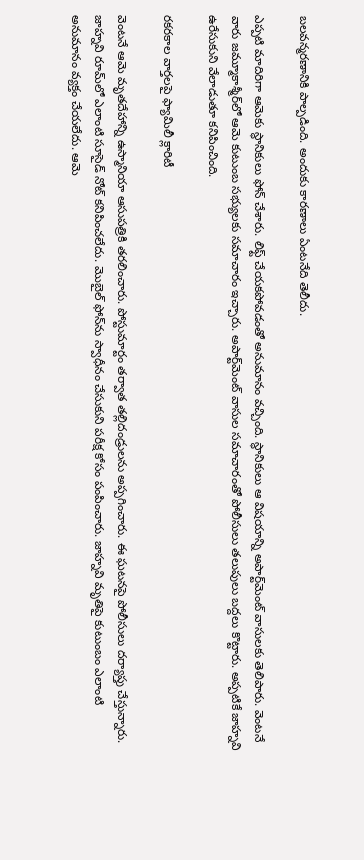బ‌ల‌వ‌న్మ‌ర‌ణానికి పాల్ప‌డింది. అందుకు కారణాలు ఏంటనేది తెలీదు.

ఎప్పటి మాదిరిగా ఆమెకు స్థానికులు ఫోన్‌ చేశారు. లిఫ్ట్ చేయకపోవడంతో అనుమానం వచ్చింది. స్థానికులు ఆ విషయాన్ని అపార్ట్‌మెంట్‌ వాసులకు తెలిపారు. వెంటనే వారు జమ్మూ‌కాశ్మీర్‌లో ఆమె కుటుంబ సభ్యులకు సమాచారం ఇచ్చారు. అపార్ట్‌మెంట్‌ వాసుల సమాచారంతో పోలీసులు తలుపులు బద్దలు కొట్టారు. అప్పటికే జాహ్నవి ఉరేసుకుని వేలాడుతూ కనిపించింది.

రకరకాల వార్తలపై ఫ్యామిలీ క్లారిటీ

వెంటనే ఆమె మృతదేహాన్ని ఉస్మానియా ఆసుపత్రికి తరలించారు. పోస్టుమార్టం తర్వాత తల్లిదండ్రులను అప్పగించారు. ఈ ఘటనపై పోలీసులు దర్యాప్తు చేస్తున్నారు. జాహ్నవి రూమ్‌లో ఎలాంటి సూసైడ్ నోట్ కనిపించలేదు. మొబైల్ ఫోన్‌ను స్వాధీనం చేసుకుని పరీక్ష కోసం పంపించారు. జాహ్నవి మృతిపై కుటుంబం ఎలాంటి అనుమానం వ్యక్తం చేయలేదు. ఆమె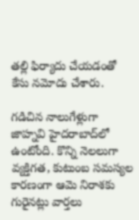తల్లి ఫిర్యాదు చేయడంతో కేసు నమోదు చేశారు.

గడిచిన నాలుగేళ్లుగా జాహ్న‌వి హైదరాబాద్‌లో ఉంటోంది. కొన్ని నెలలుగా వ్యక్తిగత, కుటుంబ సమస్యల కారణంగా ఆమె నిరాశకు గురైనట్లు వార్తలు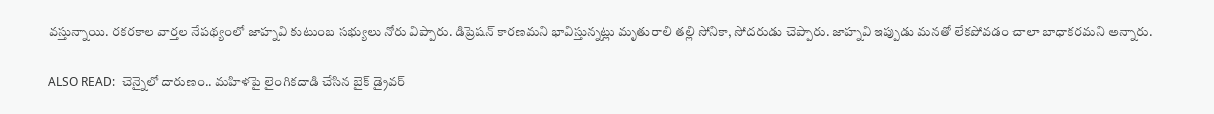వస్తున్నాయి. రకరకాల వార్తల నేపథ్యంలో జాహ్నవి కుటుంబ సభ్యులు నోరు విప్పారు. డిప్రెషన్‌ కారణమని భావిస్తున్నట్లు మృతురాలి తల్లి సోనికా, సోదరుడు చెప్పారు. జాహ్నవి ఇప్పుడు మనతో లేకపోవడం చాలా బాధాకరమని అన్నారు.

ALSO READ:  చెన్నైలో దారుణం.. మహిళపై లైంగికదాడి చేసిన బైక్ డ్రైవర్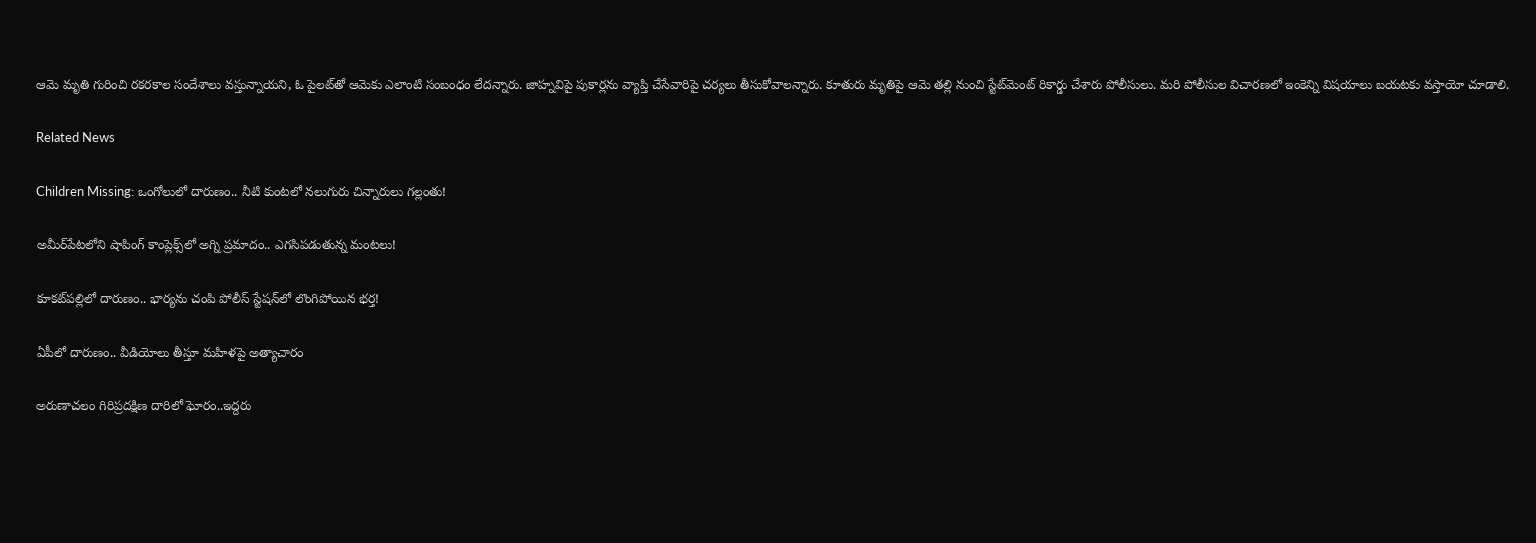ఆమె మృతి గురించి రకరకాల సందేశాలు వస్తున్నాయని, ఓ పైలట్‌తో ఆమెకు ఎలాంటి సంబంధం లేదన్నారు. జాహ్నవిపై పుకార్లను వ్యాప్తి చేసేవారిపై చర్యలు తీసుకోవాలన్నారు. కూతురు మృతిపై ఆమె తల్లి నుంచి స్టేట్‌మెంట్ రికార్డు చేశారు పోలీసులు. మరి పోలీసుల విచారణలో ఇంకెన్ని విషయాలు బయటకు వస్తాయో చూడాలి.

Related News

Children Missing: ఒంగోలులో దారుణం.. నీటి కుంటలో నలుగురు చిన్నారులు గల్లంతు!

అమీర్‌పేటలోని షాపింగ్ కాంప్లెక్స్‌లో అగ్ని ప్రమాదం.. ఎగసిపడుతున్న మంటలు!

కూకట్‌పల్లిలో దారుణం.. భార్యను చంపి పోలీస్ స్టేషన్‌లో లొంగిపోయిన భర్త!

ఏపీలో దారుణం.. వీడియోలు తీస్తూ మ‌హిళ‌పై అత్యాచారం

అరుణాచలం గిరిప్రదక్షిణ దారిలో ఘోరం..ఇద్దరు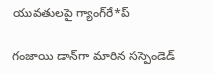యువతులపై గ్యాంగ్‌రే*ప్

గంజాయి డాన్‌గా మారిన సస్పెండెడ్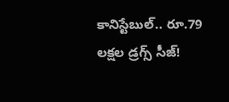కానిస్టేబుల్.. రూ.79 లక్షల డ్రగ్స్ సీజ్!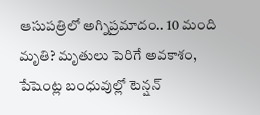ఆసుపత్రిలో అగ్నిప్రమాదం.. 10 మంది మృతి? మృతులు పెరిగే అవకాశం, పేషెంట్ల బంధువుల్లో టెన్షన్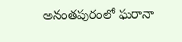అనంతపురంలో ఘరానా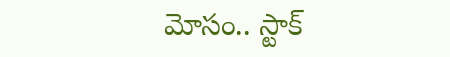మోసం.. స్టాక్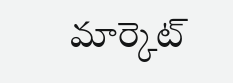మార్కెట్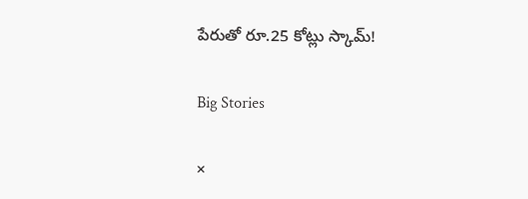పేరుతో రూ.25 కోట్లు స్కామ్!

Big Stories

×